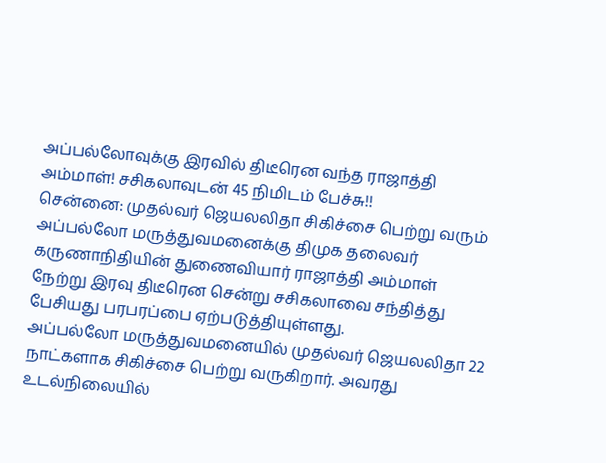அப்பல்லோவுக்கு இரவில் திடீரென வந்த ராஜாத்தி அம்மாள்! சசிகலாவுடன் 45 நிமிடம் பேச்சு!!
சென்னை: முதல்வர் ஜெயலலிதா சிகிச்சை பெற்று வரும் அப்பல்லோ மருத்துவமனைக்கு திமுக தலைவர் கருணாநிதியின் துணைவியார் ராஜாத்தி அம்மாள் நேற்று இரவு திடீரென சென்று சசிகலாவை சந்தித்து பேசியது பரபரப்பை ஏற்படுத்தியுள்ளது.
அப்பல்லோ மருத்துவமனையில் முதல்வர் ஜெயலலிதா 22 நாட்களாக சிகிச்சை பெற்று வருகிறார். அவரது உடல்நிலையில்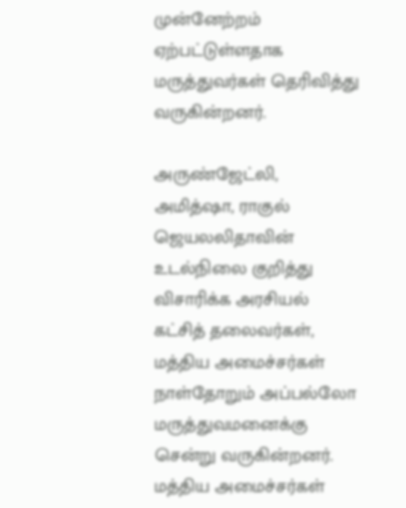முன்னேற்றம் ஏற்பட்டுள்ளதாக மருத்துவர்கள் தெரிவித்து வருகின்றனர்.

அருண்ஜேட்லி, அமித்ஷா, ராகுல்
ஜெயலலிதாவின் உடல்நிலை குறித்து விசாரிக்க அரசியல் கட்சித் தலைவர்கள், மத்திய அமைச்சர்கள் நாள்தோறும் அப்பல்லோ மருத்துவமனைக்கு சென்று வருகின்றனர். மத்திய அமைச்சர்கள்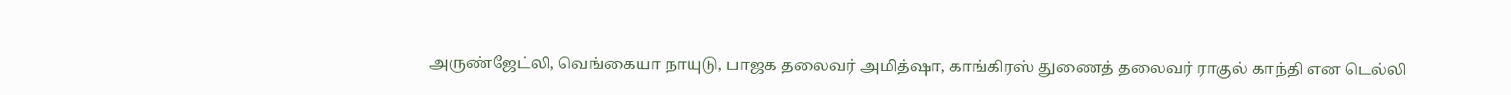அருண்ஜேட்லி, வெங்கையா நாயுடு, பாஜக தலைவர் அமித்ஷா, காங்கிரஸ் துணைத் தலைவர் ராகுல் காந்தி என டெல்லி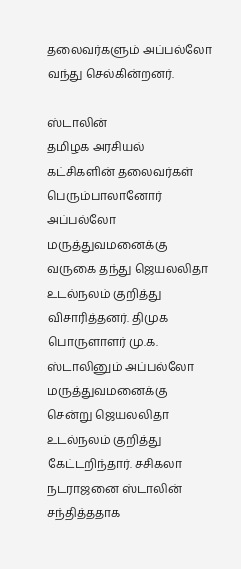தலைவர்களும் அப்பல்லோ வந்து செல்கின்றனர்.

ஸ்டாலின்
தமிழக அரசியல் கட்சிகளின் தலைவர்கள் பெரும்பாலானோர் அப்பல்லோ மருத்துவமனைக்கு வருகை தந்து ஜெயலலிதா உடல்நலம் குறித்து விசாரித்தனர். திமுக பொருளாளர் மு.க. ஸ்டாலினும் அப்பல்லோ மருத்துவமனைக்கு சென்று ஜெயலலிதா உடல்நலம் குறித்து கேட்டறிந்தார். சசிகலா நடராஜனை ஸ்டாலின் சந்தித்ததாக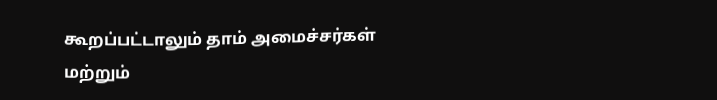கூறப்பட்டாலும் தாம் அமைச்சர்கள் மற்றும்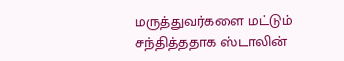மருத்துவர்களை மட்டும் சந்தித்ததாக ஸ்டாலின்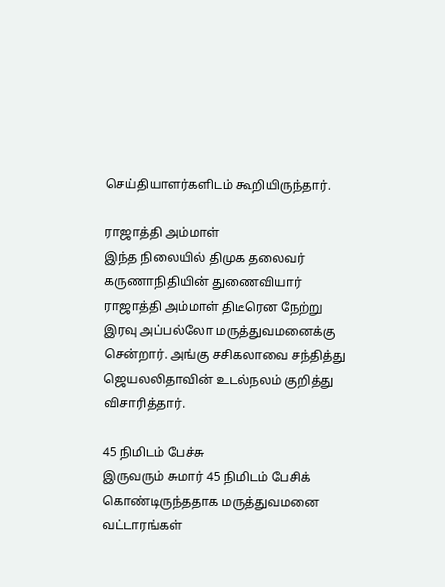செய்தியாளர்களிடம் கூறியிருந்தார்.

ராஜாத்தி அம்மாள்
இந்த நிலையில் திமுக தலைவர் கருணாநிதியின் துணைவியார் ராஜாத்தி அம்மாள் திடீரென நேற்று இரவு அப்பல்லோ மருத்துவமனைக்கு சென்றார். அங்கு சசிகலாவை சந்தித்து ஜெயலலிதாவின் உடல்நலம் குறித்து விசாரித்தார்.

45 நிமிடம் பேச்சு
இருவரும் சுமார் 45 நிமிடம் பேசிக் கொண்டிருந்ததாக மருத்துவமனை வட்டாரங்கள்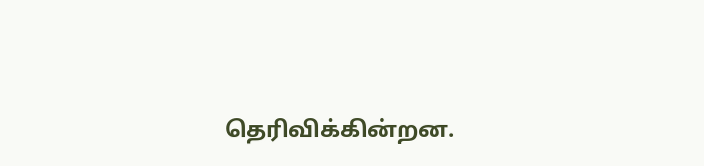தெரிவிக்கின்றன.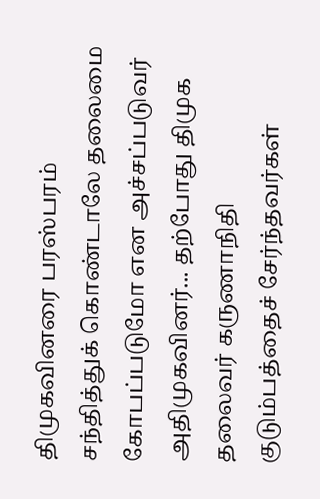திமுகவினரை பரஸ்பரம் சந்தித்துக் கொண்டாலே தலைமை கோபப்படுமோ என அச்சப்படுவர் அதிமுகவினர்... தற்போது திமுக தலைவர் கருணாநிதி குடும்பத்தைச் சேர்ந்தவர்கள்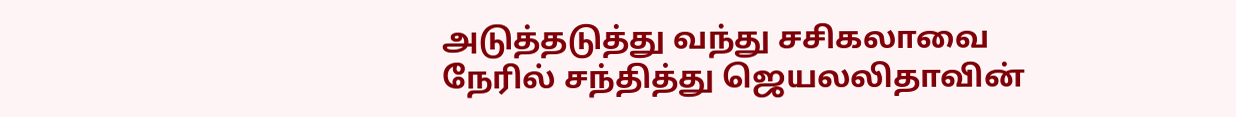அடுத்தடுத்து வந்து சசிகலாவை நேரில் சந்தித்து ஜெயலலிதாவின்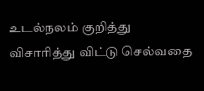உடல்நலம் குறித்து விசாரித்து விட்டு செல்வதை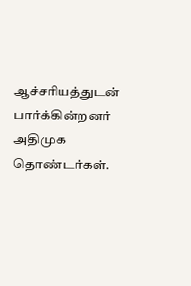ஆச்சரியத்துடன் பார்க்கின்றனர் அதிமுக தொண்டர்கள்.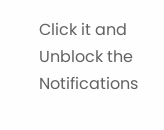Click it and Unblock the Notifications